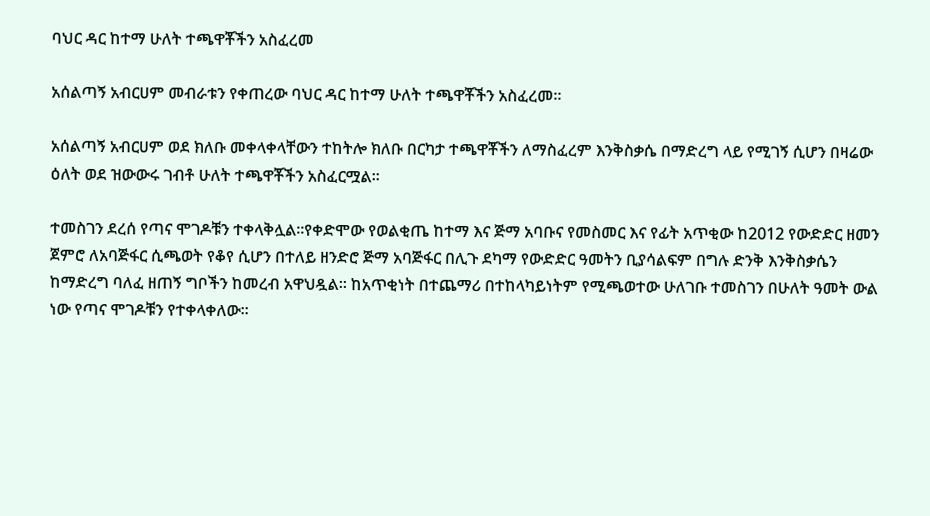ባህር ዳር ከተማ ሁለት ተጫዋቾችን አስፈረመ

አሰልጣኝ አብርሀም መብራቱን የቀጠረው ባህር ዳር ከተማ ሁለት ተጫዋቾችን አስፈረመ፡፡

አሰልጣኝ አብርሀም ወደ ክለቡ መቀላቀላቸውን ተከትሎ ክለቡ በርካታ ተጫዋቾችን ለማስፈረም እንቅስቃሴ በማድረግ ላይ የሚገኝ ሲሆን በዛሬው ዕለት ወደ ዝውውሩ ገብቶ ሁለት ተጫዋቾችን አስፈርሟል፡፡

ተመስገን ደረሰ የጣና ሞገዶቹን ተቀላቅሏል፡፡የቀድሞው የወልቂጤ ከተማ እና ጅማ አባቡና የመስመር እና የፊት አጥቂው ከ2012 የውድድር ዘመን ጀምሮ ለአባጅፋር ሲጫወት የቆየ ሲሆን በተለይ ዘንድሮ ጅማ አባጅፋር በሊጉ ደካማ የውድድር ዓመትን ቢያሳልፍም በግሉ ድንቅ እንቅስቃሴን ከማድረግ ባለፈ ዘጠኝ ግቦችን ከመረብ አዋህዷል፡፡ ከአጥቂነት በተጨማሪ በተከላካይነትም የሚጫወተው ሁለገቡ ተመስገን በሁለት ዓመት ውል ነው የጣና ሞገዶቹን የተቀላቀለው።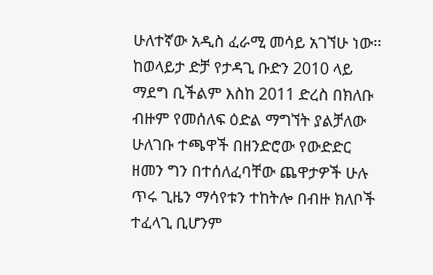ሁለተኛው አዲስ ፈራሚ መሳይ አገኘሁ ነው፡፡ ከወላይታ ድቻ የታዳጊ ቡድን 2010 ላይ ማደግ ቢችልም እስከ 2011 ድረስ በክለቡ ብዙም የመሰለፍ ዕድል ማግኘት ያልቻለው ሁለገቡ ተጫዋች በዘንድሮው የውድድር ዘመን ግን በተሰለፈባቸው ጨዋታዎች ሁሉ ጥሩ ጊዜን ማሳየቱን ተከትሎ በብዙ ክለቦች ተፈላጊ ቢሆንም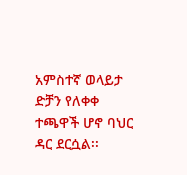አምስተኛ ወላይታ ድቻን የለቀቀ ተጫዋች ሆኖ ባህር ዳር ደርሷል፡፡